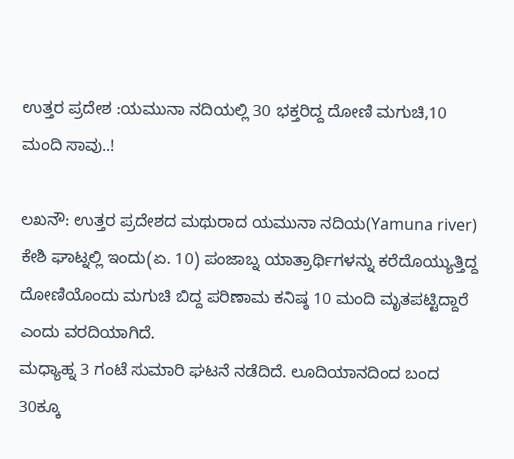ಉತ್ತರ ಪ್ರದೇಶ :ಯಮುನಾ ನದಿಯಲ್ಲಿ 30 ಭಕ್ತರಿದ್ದ ದೋಣಿ ಮಗುಚಿ,10 ಮಂದಿ ಸಾವು..!

ಲಖನೌ: ಉತ್ತರ ಪ್ರದೇಶದ ಮಥುರಾದ ಯಮುನಾ ನದಿಯ(Yamuna river) ಕೇಶಿ ಘಾಟ್ನಲ್ಲಿ ಇಂದು(ಏ. 10) ಪಂಜಾಬ್ನ ಯಾತ್ರಾರ್ಥಿಗಳನ್ನು ಕರೆದೊಯ್ಯುತ್ತಿದ್ದ ದೋಣಿಯೊಂದು ಮಗುಚಿ ಬಿದ್ದ ಪರಿಣಾಮ ಕನಿಷ್ಠ 10 ಮಂದಿ ಮೃತಪಟ್ಟಿದ್ದಾರೆ ಎಂದು ವರದಿಯಾಗಿದೆ.
ಮಧ್ಯಾಹ್ನ 3 ಗಂಟೆ ಸುಮಾರಿ ಘಟನೆ ನಡೆದಿದೆ. ಲೂದಿಯಾನದಿಂದ ಬಂದ 30ಕ್ಕೂ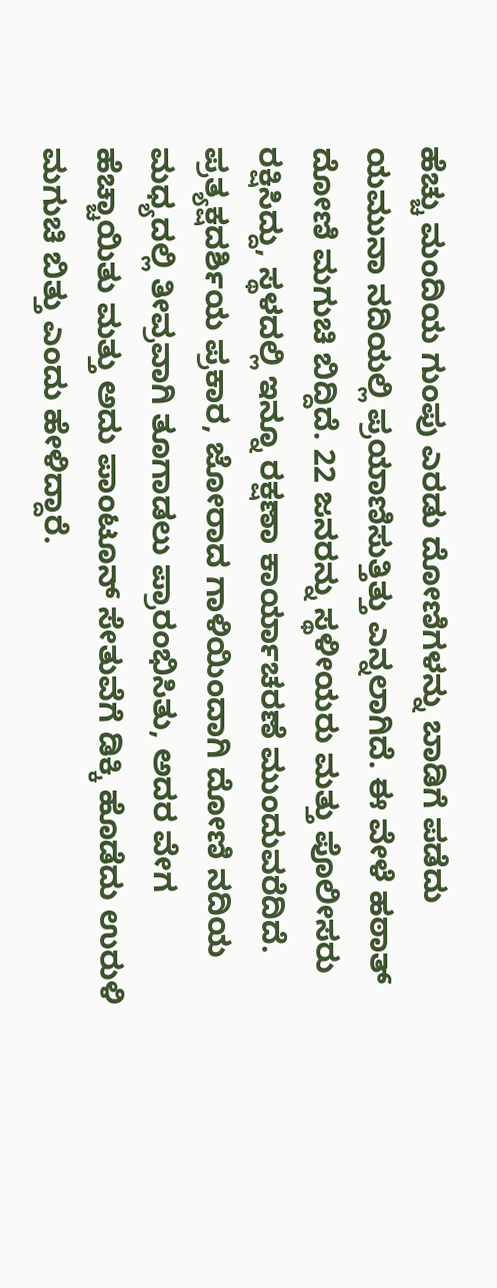ಹೆಚ್ಚು ಮಂದಿಯ ಗುಂಪು ಎರಡು ದೋಣಿಗಳನ್ನು ಬಾಡಿಗೆ ಪಡೆದು ಯಮುನಾ ನದಿಯಲ್ಲಿ ಪ್ರಯಾಣಿಸುತ್ತಿತ್ತು ಎನ್ನಲಾಗಿದೆ. ಈ ವೇಳೆ ಹಠಾತ್ ದೋಣಿ ಮಗುಚಿ ಬಿದ್ದಿದೆ. 22 ಜನರನ್ನು ಸ್ಥಳೀಯರು ಮತ್ತು ಪೊಲೀಸರು ರಕ್ಷಿಸಿದ್ದು, ಸ್ಥಳದಲ್ಲಿ ಇನ್ನೂ ರಕ್ಷಣಾ ಕಾರ್ಯಾಚರಣೆ ಮುಂದುವರೆದಿದೆ.
ಪ್ರತ್ಯಕ್ಷದರ್ಶಿಯ ಪ್ರಕಾರ, ಜೋರಾದ ಗಾಳಿಯಿಂದಾಗಿ ದೋಣಿ ನದಿಯ ಮಧ್ಯದಲ್ಲಿ ತೀವ್ರವಾಗಿ ತೂಗಾಡಲು ಪ್ರಾರಂಭಿಸಿತು, ಅದರ ವೇಗ ಹೆಚ್ಚಾಯಿತು ಮತ್ತು ಅದು ಪಾಂಟೂನ್ ಸೇತುವೆಗೆ ಡಿಕ್ಕಿ ಹೊಡೆದು ಉರುಳಿ ಮಗುಚಿ ಬಿತ್ತು ಎಂದು ಹೇಳಿದ್ದಾರೆ.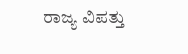ರಾಜ್ಯ ವಿಪತ್ತು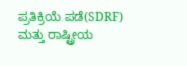ಪ್ರತಿಕ್ರಿಯೆ ಪಡೆ(SDRF) ಮತ್ತು ರಾಷ್ಟ್ರೀಯ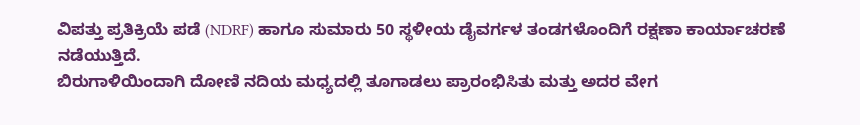ವಿಪತ್ತು ಪ್ರತಿಕ್ರಿಯೆ ಪಡೆ (NDRF) ಹಾಗೂ ಸುಮಾರು 50 ಸ್ಥಳೀಯ ಡೈವರ್ಗಳ ತಂಡಗಳೊಂದಿಗೆ ರಕ್ಷಣಾ ಕಾರ್ಯಾಚರಣೆ ನಡೆಯುತ್ತಿದೆ.
ಬಿರುಗಾಳಿಯಿಂದಾಗಿ ದೋಣಿ ನದಿಯ ಮಧ್ಯದಲ್ಲಿ ತೂಗಾಡಲು ಪ್ರಾರಂಭಿಸಿತು ಮತ್ತು ಅದರ ವೇಗ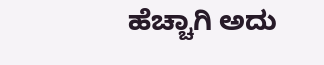ಹೆಚ್ಚಾಗಿ ಅದು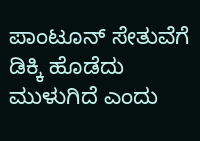ಪಾಂಟೂನ್ ಸೇತುವೆಗೆ ಡಿಕ್ಕಿ ಹೊಡೆದು ಮುಳುಗಿದೆ ಎಂದು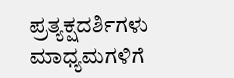ಪ್ರತ್ಯಕ್ಷದರ್ಶಿಗಳು ಮಾಧ್ಯಮಗಳಿಗೆ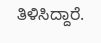ತಿಳಿಸಿದ್ದಾರೆ.